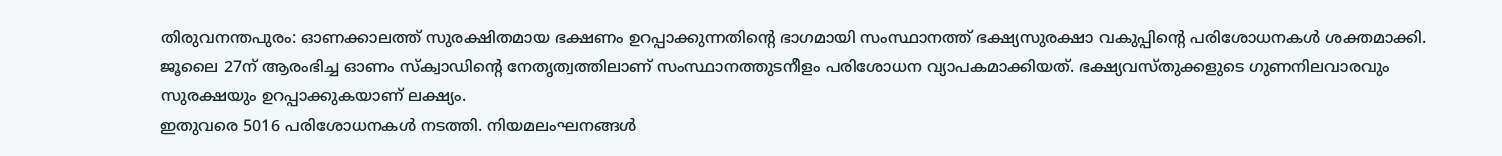തിരുവനന്തപുരം: ഓണക്കാലത്ത് സുരക്ഷിതമായ ഭക്ഷണം ഉറപ്പാക്കുന്നതിന്റെ ഭാഗമായി സംസ്ഥാനത്ത് ഭക്ഷ്യസുരക്ഷാ വകുപ്പിന്റെ പരിശോധനകൾ ശക്തമാക്കി. ജൂലൈ 27ന് ആരംഭിച്ച ഓണം സ്ക്വാഡിന്റെ നേതൃത്വത്തിലാണ് സംസ്ഥാനത്തുടനീളം പരിശോധന വ്യാപകമാക്കിയത്. ഭക്ഷ്യവസ്തുക്കളുടെ ഗുണനിലവാരവും സുരക്ഷയും ഉറപ്പാക്കുകയാണ് ലക്ഷ്യം.
ഇതുവരെ 5016 പരിശോധനകൾ നടത്തി. നിയമലംഘനങ്ങൾ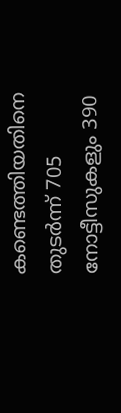കണ്ടെത്തിയതിനെ തുടർന്ന് 705 നോട്ടീസുകളും 390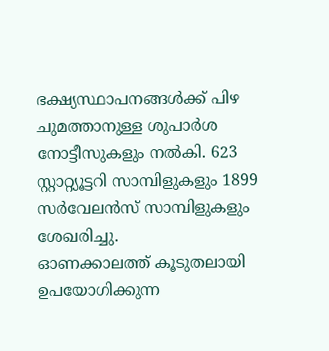ഭക്ഷ്യസ്ഥാപനങ്ങൾക്ക് പിഴ ചുമത്താനുള്ള ശുപാർശ നോട്ടീസുകളും നൽകി. 623 സ്റ്റാറ്റ്യൂട്ടറി സാമ്പിളുകളും 1899 സർവേലൻസ് സാമ്പിളുകളും ശേഖരിച്ചു.
ഓണക്കാലത്ത് കൂടുതലായി ഉപയോഗിക്കുന്ന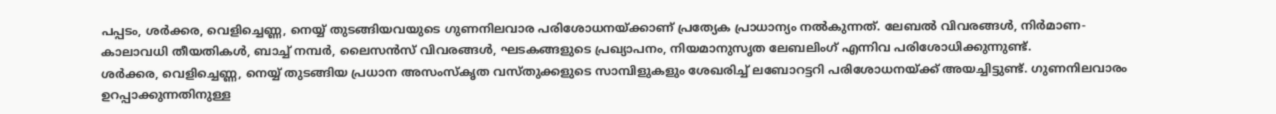പപ്പടം, ശർക്കര, വെളിച്ചെണ്ണ, നെയ്യ് തുടങ്ങിയവയുടെ ഗുണനിലവാര പരിശോധനയ്ക്കാണ് പ്രത്യേക പ്രാധാന്യം നൽകുന്നത്. ലേബൽ വിവരങ്ങൾ, നിർമാണ-കാലാവധി തീയതികൾ, ബാച്ച് നമ്പർ, ലൈസൻസ് വിവരങ്ങൾ, ഘടകങ്ങളുടെ പ്രഖ്യാപനം, നിയമാനുസൃത ലേബലിംഗ് എന്നിവ പരിശോധിക്കുന്നുണ്ട്.
ശർക്കര, വെളിച്ചെണ്ണ, നെയ്യ് തുടങ്ങിയ പ്രധാന അസംസ്കൃത വസ്തുക്കളുടെ സാമ്പിളുകളും ശേഖരിച്ച് ലബോറട്ടറി പരിശോധനയ്ക്ക് അയച്ചിട്ടുണ്ട്. ഗുണനിലവാരം ഉറപ്പാക്കുന്നതിനുള്ള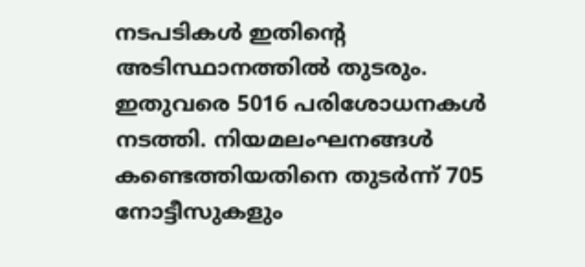നടപടികൾ ഇതിന്റെ അടിസ്ഥാനത്തിൽ തുടരും.
ഇതുവരെ 5016 പരിശോധനകൾ നടത്തി. നിയമലംഘനങ്ങൾ കണ്ടെത്തിയതിനെ തുടർന്ന് 705 നോട്ടീസുകളും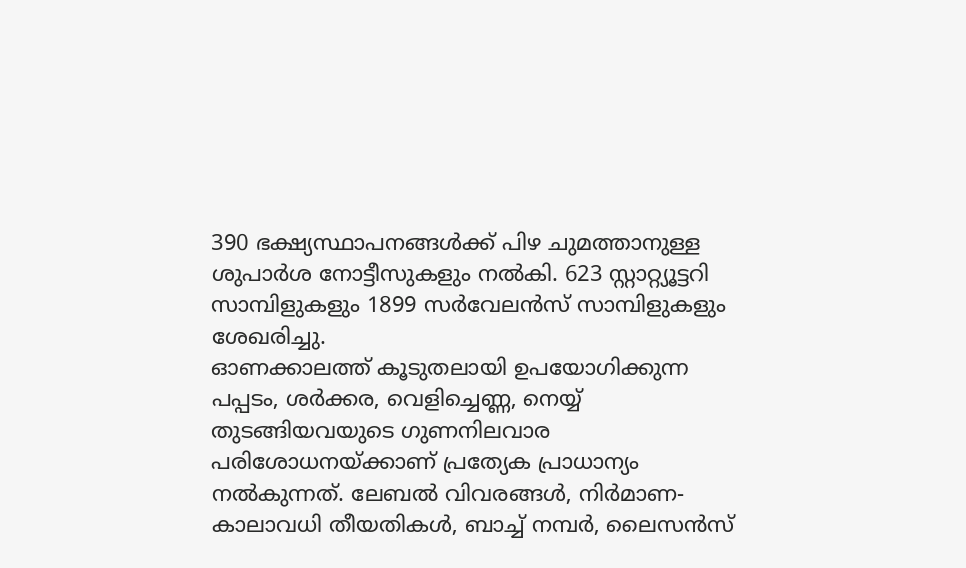390 ഭക്ഷ്യസ്ഥാപനങ്ങൾക്ക് പിഴ ചുമത്താനുള്ള ശുപാർശ നോട്ടീസുകളും നൽകി. 623 സ്റ്റാറ്റ്യൂട്ടറി സാമ്പിളുകളും 1899 സർവേലൻസ് സാമ്പിളുകളും ശേഖരിച്ചു.
ഓണക്കാലത്ത് കൂടുതലായി ഉപയോഗിക്കുന്ന പപ്പടം, ശർക്കര, വെളിച്ചെണ്ണ, നെയ്യ് തുടങ്ങിയവയുടെ ഗുണനിലവാര പരിശോധനയ്ക്കാണ് പ്രത്യേക പ്രാധാന്യം നൽകുന്നത്. ലേബൽ വിവരങ്ങൾ, നിർമാണ-കാലാവധി തീയതികൾ, ബാച്ച് നമ്പർ, ലൈസൻസ്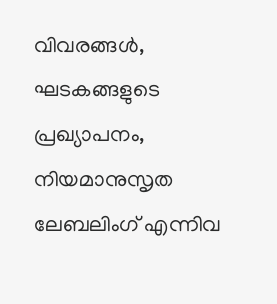വിവരങ്ങൾ, ഘടകങ്ങളുടെ പ്രഖ്യാപനം, നിയമാനുസൃത ലേബലിംഗ് എന്നിവ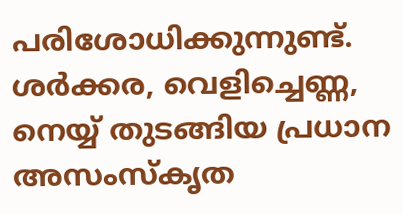പരിശോധിക്കുന്നുണ്ട്.
ശർക്കര, വെളിച്ചെണ്ണ, നെയ്യ് തുടങ്ങിയ പ്രധാന അസംസ്കൃത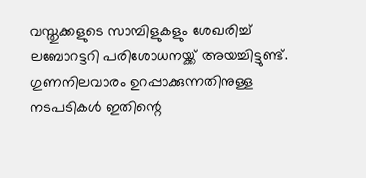വസ്തുക്കളുടെ സാമ്പിളുകളും ശേഖരിച്ച് ലബോറട്ടറി പരിശോധനയ്ക്ക് അയച്ചിട്ടുണ്ട്. ഗുണനിലവാരം ഉറപ്പാക്കുന്നതിനുള്ള നടപടികൾ ഇതിന്റെ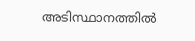അടിസ്ഥാനത്തിൽ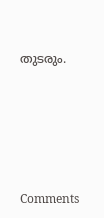തുടരും.







Comments